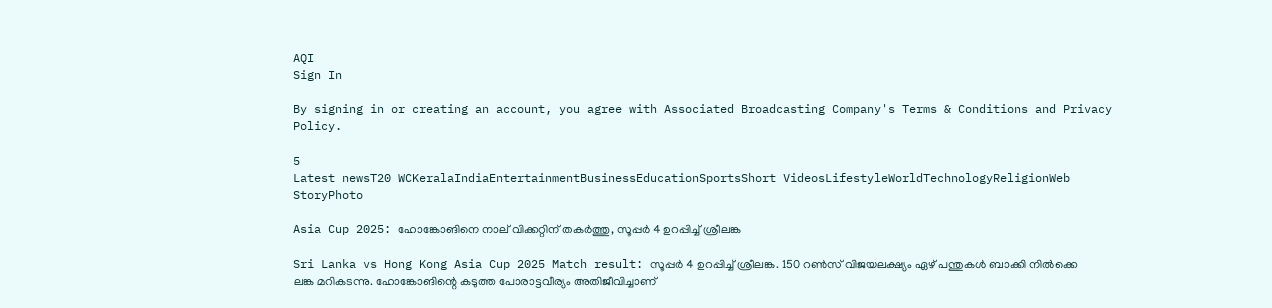AQI
Sign In

By signing in or creating an account, you agree with Associated Broadcasting Company's Terms & Conditions and Privacy Policy.

5
Latest newsT20 WCKeralaIndiaEntertainmentBusinessEducationSportsShort VideosLifestyleWorldTechnologyReligionWeb StoryPhoto

Asia Cup 2025: ഹോങ്കോങിനെ നാല് വിക്കറ്റിന് തകര്‍ത്തു, സൂപ്പര്‍ 4 ഉറപ്പിച്ച് ശ്രീലങ്ക

Sri Lanka vs Hong Kong Asia Cup 2025 Match result: സൂപ്പര്‍ 4 ഉറപ്പിച്ച് ശ്രീലങ്ക. 150 റണ്‍സ് വിജയലക്ഷ്യം ഏഴ് പന്തുകള്‍ ബാക്കി നില്‍ക്കെ ലങ്ക മറികടന്നു. ഹോങ്കോങിന്റെ കടുത്ത പോരാട്ടവീര്യം അതിജീവിച്ചാണ്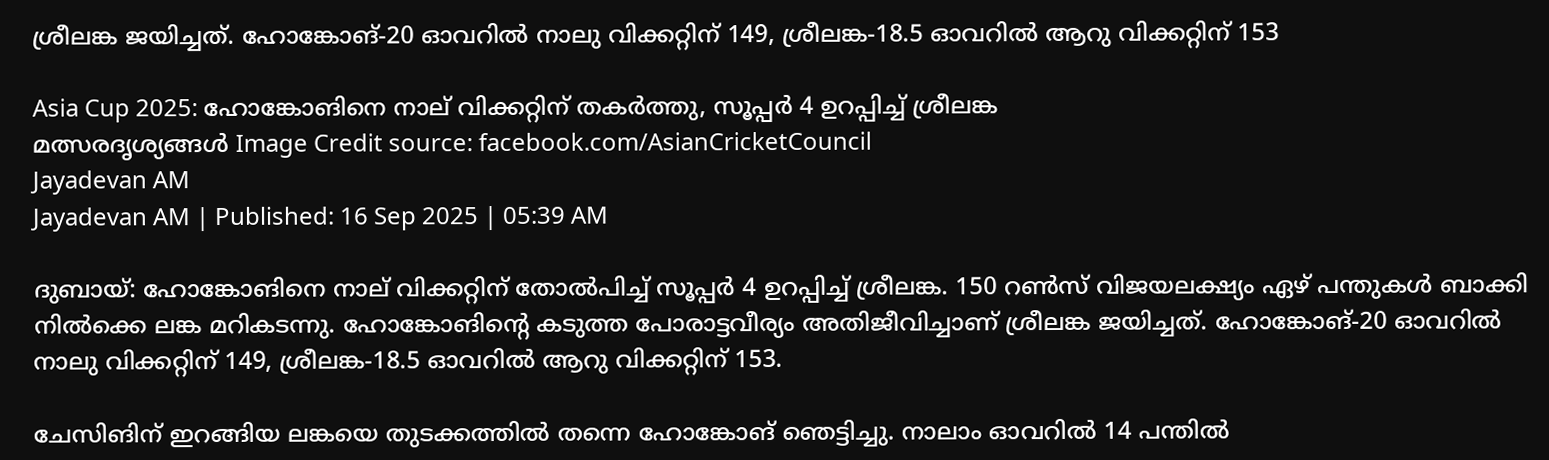ശ്രീലങ്ക ജയിച്ചത്. ഹോങ്കോങ്-20 ഓവറില്‍ നാലു വിക്കറ്റിന് 149, ശ്രീലങ്ക-18.5 ഓവറില്‍ ആറു വിക്കറ്റിന് 153

Asia Cup 2025: ഹോങ്കോങിനെ നാല് വിക്കറ്റിന് തകര്‍ത്തു, സൂപ്പര്‍ 4 ഉറപ്പിച്ച് ശ്രീലങ്ക
മത്സരദൃശ്യങ്ങള്‍ Image Credit source: facebook.com/AsianCricketCouncil
Jayadevan AM
Jayadevan AM | Published: 16 Sep 2025 | 05:39 AM

ദുബായ്: ഹോങ്കോങിനെ നാല് വിക്കറ്റിന് തോല്‍പിച്ച് സൂപ്പര്‍ 4 ഉറപ്പിച്ച് ശ്രീലങ്ക. 150 റണ്‍സ് വിജയലക്ഷ്യം ഏഴ് പന്തുകള്‍ ബാക്കി നില്‍ക്കെ ലങ്ക മറികടന്നു. ഹോങ്കോങിന്റെ കടുത്ത പോരാട്ടവീര്യം അതിജീവിച്ചാണ് ശ്രീലങ്ക ജയിച്ചത്. ഹോങ്കോങ്-20 ഓവറില്‍ നാലു വിക്കറ്റിന് 149, ശ്രീലങ്ക-18.5 ഓവറില്‍ ആറു വിക്കറ്റിന് 153.

ചേസിങിന് ഇറങ്ങിയ ലങ്കയെ തുടക്കത്തില്‍ തന്നെ ഹോങ്കോങ് ഞെട്ടിച്ചു. നാലാം ഓവറില്‍ 14 പന്തില്‍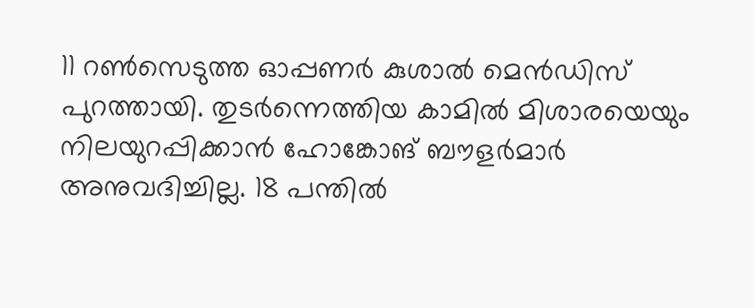11 റണ്‍സെടുത്ത ഓപ്പണര്‍ കുശാല്‍ മെന്‍ഡിസ് പുറത്തായി. തുടര്‍ന്നെത്തിയ കാമില്‍ മിശാരയെയും നിലയുറപ്പിക്കാന്‍ ഹോങ്കോങ് ബൗളര്‍മാര്‍ അനുവദിച്ചില്ല. 18 പന്തില്‍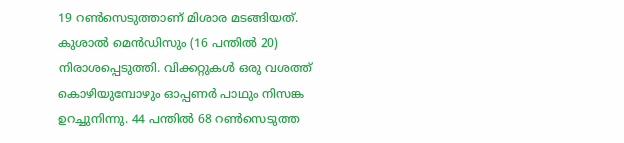19 റണ്‍സെടുത്താണ് മിശാര മടങ്ങിയത്. കുശാല്‍ മെന്‍ഡിസും (16 പന്തില്‍ 20) നിരാശപ്പെടുത്തി. വിക്കറ്റുകള്‍ ഒരു വശത്ത് കൊഴിയുമ്പോഴും ഓപ്പണര്‍ പാഥും നിസങ്ക ഉറച്ചുനിന്നു. 44 പന്തില്‍ 68 റണ്‍സെടുത്ത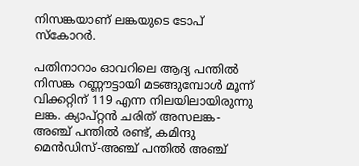നിസങ്കയാണ് ലങ്കയുടെ ടോപ് സ്‌കോറര്‍.

പതിനാറാം ഓവറിലെ ആദ്യ പന്തില്‍ നിസങ്ക റണ്ണൗട്ടായി മടങ്ങുമ്പോള്‍ മൂന്ന് വിക്കറ്റിന് 119 എന്ന നിലയിലായിരുന്നു ലങ്ക. ക്യാപ്റ്റന്‍ ചരിത് അസലങ്ക-അഞ്ച് പന്തില്‍ രണ്ട്, കമിന്ദു മെന്‍ഡിസ്-അഞ്ച് പന്തില്‍ അഞ്ച്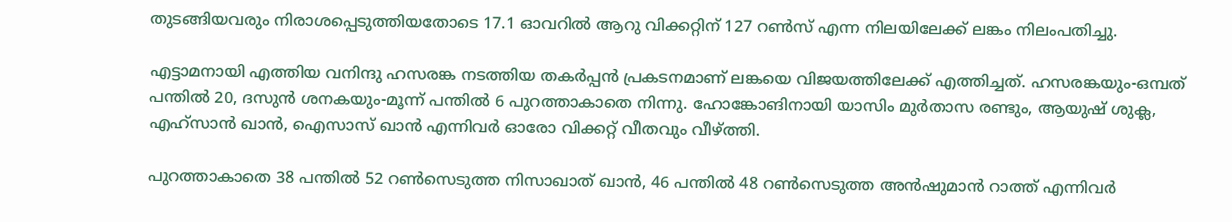തുടങ്ങിയവരും നിരാശപ്പെടുത്തിയതോടെ 17.1 ഓവറില്‍ ആറു വിക്കറ്റിന് 127 റണ്‍സ് എന്ന നിലയിലേക്ക് ലങ്കം നിലംപതിച്ചു.

എട്ടാമനായി എത്തിയ വനിന്ദു ഹസരങ്ക നടത്തിയ തകര്‍പ്പന്‍ പ്രകടനമാണ് ലങ്കയെ വിജയത്തിലേക്ക് എത്തിച്ചത്. ഹസരങ്കയും-ഒമ്പത് പന്തില്‍ 20, ദസുന്‍ ശനകയും-മൂന്ന് പന്തില്‍ 6 പുറത്താകാതെ നിന്നു. ഹോങ്കോങിനായി യാസിം മുര്‍താസ രണ്ടും, ആയുഷ് ശുക്ല, എഹ്‌സാന്‍ ഖാന്‍, ഐസാസ് ഖാന്‍ എന്നിവര്‍ ഓരോ വിക്കറ്റ് വീതവും വീഴ്ത്തി.

പുറത്താകാതെ 38 പന്തില്‍ 52 റണ്‍സെടുത്ത നിസാഖാത് ഖാന്‍, 46 പന്തില്‍ 48 റണ്‍സെടുത്ത അന്‍ഷുമാന്‍ റാത്ത് എന്നിവര്‍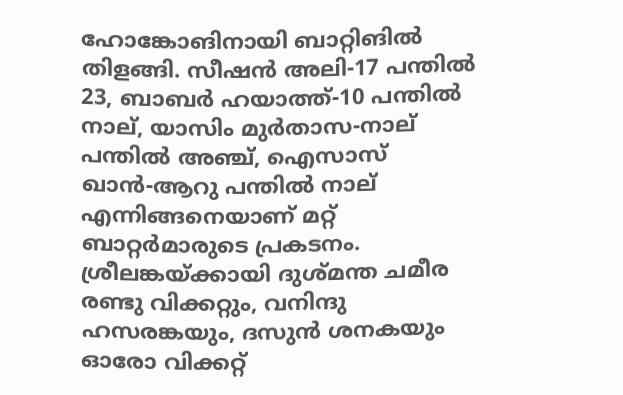ഹോങ്കോങിനായി ബാറ്റിങില്‍ തിളങ്ങി. സീഷന്‍ അലി-17 പന്തില്‍ 23, ബാബര്‍ ഹയാത്ത്-10 പന്തില്‍ നാല്, യാസിം മുര്‍താസ-നാല് പന്തില്‍ അഞ്ച്, ഐസാസ് ഖാന്‍-ആറു പന്തില്‍ നാല് എന്നിങ്ങനെയാണ് മറ്റ് ബാറ്റര്‍മാരുടെ പ്രകടനം. ശ്രീലങ്കയ്ക്കായി ദുശ്മന്ത ചമീര രണ്ടു വിക്കറ്റും, വനിന്ദു ഹസരങ്കയും, ദസുന്‍ ശനകയും ഓരോ വിക്കറ്റ്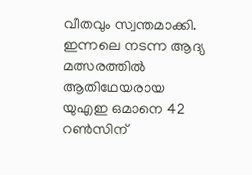വീതവും സ്വന്തമാക്കി. ഇന്നലെ നടന്ന ആദ്യ മത്സരത്തില്‍ ആതിഥേയരായ യുഎഇ ഒമാനെ 42 റണ്‍സിന്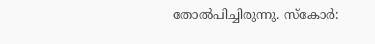തോല്‍പിച്ചിരുന്നു. സ്‌കോര്‍: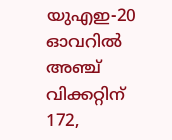യുഎഇ-20 ഓവറില്‍ അഞ്ച് വിക്കറ്റിന് 172,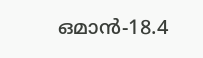ഒമാന്‍-18.4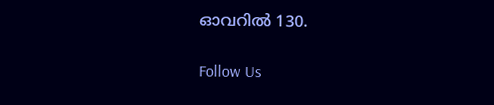ഓവറില്‍ 130.

Follow Us